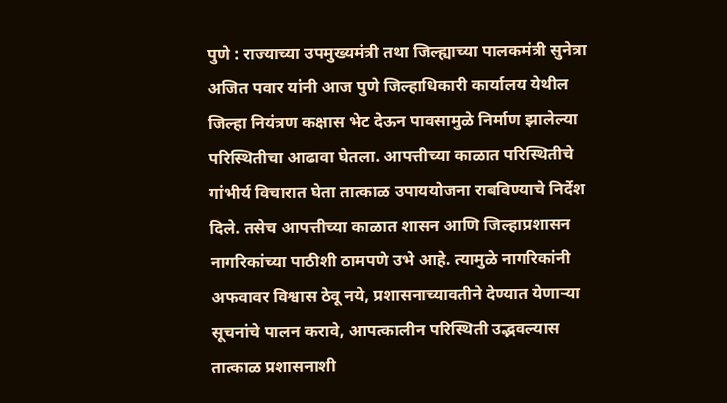पुणे : राज्याच्या उपमुख्यमंत्री तथा जिल्ह्याच्या पालकमंत्री सुनेत्रा अजित पवार यांनी आज पुणे जिल्हाधिकारी कार्यालय येथील जिल्हा नियंत्रण कक्षास भेट देऊन पावसामुळे निर्माण झालेल्या परिस्थितीचा आढावा घेतला. आपत्तीच्या काळात परिस्थितीचे गांभीर्य विचारात घेता तात्काळ उपाययोजना राबविण्याचे निर्देश दिले. तसेच आपत्तीच्या काळात शासन आणि जिल्हाप्रशासन नागरिकांच्या पाठीशी ठामपणे उभे आहे. त्यामुळे नागरिकांनी अफवावर विश्वास ठेवू नये, प्रशासनाच्यावतीने देण्यात येणाऱ्या सूचनांचे पालन करावे, आपत्कालीन परिस्थिती उद्भवल्यास तात्काळ प्रशासनाशी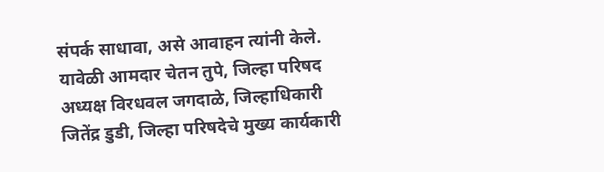संपर्क साधावा, असे आवाहन त्यांनी केले.
यावेळी आमदार चेतन तुपे, जिल्हा परिषद अध्यक्ष विरधवल जगदाळे, जिल्हाधिकारी जितेंद्र डुडी, जिल्हा परिषदेचे मुख्य कार्यकारी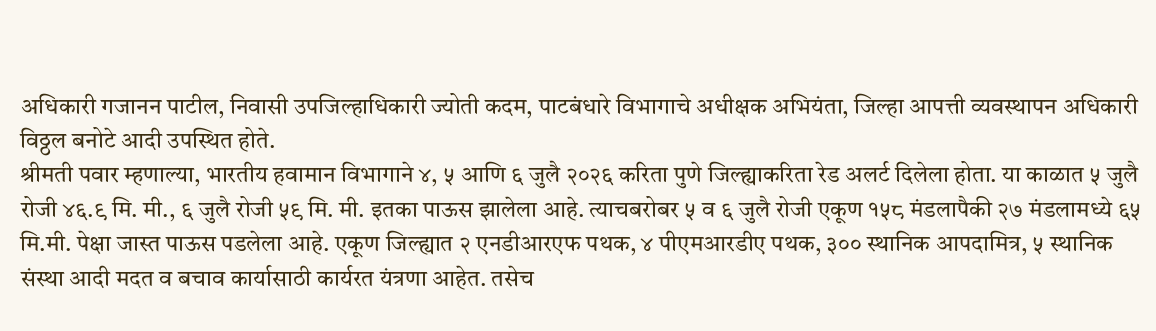अधिकारी गजानन पाटील, निवासी उपजिल्हाधिकारी ज्योती कदम, पाटबंधारे विभागाचे अधीक्षक अभियंता, जिल्हा आपत्ती व्यवस्थापन अधिकारी विठ्ठल बनोटे आदी उपस्थित होते.
श्रीमती पवार म्हणाल्या, भारतीय हवामान विभागाने ४, ५ आणि ६ जुलै २०२६ करिता पुणे जिल्ह्याकरिता रेड अलर्ट दिलेला होता. या काळात ५ जुलै रोजी ४६.९ मि. मी., ६ जुलै रोजी ५९ मि. मी. इतका पाऊस झालेला आहे. त्याचबरोबर ५ व ६ जुलै रोजी एकूण १५८ मंडलापैकी २७ मंडलामध्ये ६५ मि.मी. पेक्षा जास्त पाऊस पडलेला आहे. एकूण जिल्ह्यात २ एनडीआरएफ पथक, ४ पीएमआरडीए पथक, ३०० स्थानिक आपदामित्र, ५ स्थानिक संस्था आदी मदत व बचाव कार्यासाठी कार्यरत यंत्रणा आहेत. तसेच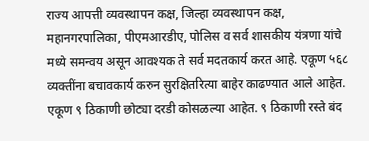राज्य आपत्ती व्यवस्थापन कक्ष, जिल्हा व्यवस्थापन कक्ष, महानगरपालिका, पीएमआरडीए, पोलिस व सर्व शासकीय यंत्रणा यांचे मध्ये समन्वय असून आवश्यक ते सर्व मदतकार्य करत आहे. एकूण ५६८ व्यक्तींना बचावकार्य करुन सुरक्षितरित्या बाहेर काढण्यात आले आहेत. एकूण ९ ठिकाणी छोट्या दरडी कोसळल्या आहेत. ९ ठिकाणी रस्ते बंद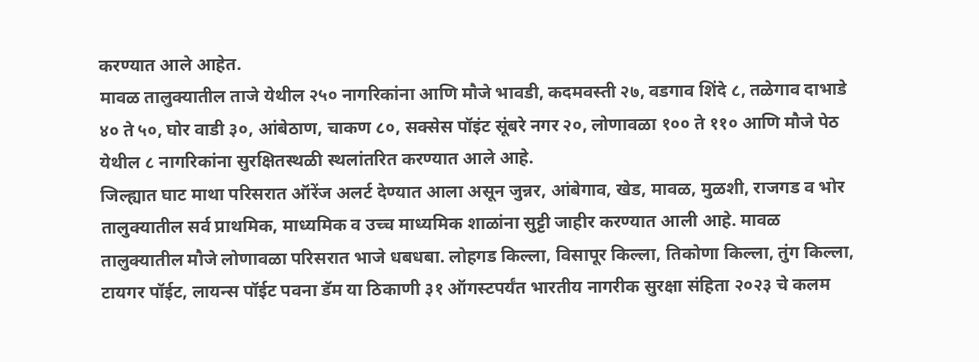करण्यात आले आहेत.
मावळ तालुक्यातील ताजे येथील २५० नागरिकांना आणि मौजे भावडी, कदमवस्ती २७, वडगाव शिंदे ८, तळेगाव दाभाडे ४० ते ५०, घोर वाडी ३०, आंबेठाण, चाकण ८०, सक्सेस पॉइंट सूंबरे नगर २०, लोणावळा १०० ते ११० आणि मौजे पेठ येथील ८ नागरिकांना सुरक्षितस्थळी स्थलांतरित करण्यात आले आहे.
जिल्ह्यात घाट माथा परिसरात ऑरेंज अलर्ट देण्यात आला असून जुन्नर, आंबेगाव, खेड, मावळ, मुळशी, राजगड व भोर तालुक्यातील सर्व प्राथमिक, माध्यमिक व उच्च माध्यमिक शाळांना सुट्टी जाहीर करण्यात आली आहे. मावळ तालुक्यातील मौजे लोणावळा परिसरात भाजे धबधबा. लोहगड किल्ला, विसापूर किल्ला, तिकोणा किल्ला, तुंग किल्ला, टायगर पॉईट, लायन्स पॉईट पवना डॅम या ठिकाणी ३१ ऑगस्टपर्यंत भारतीय नागरीक सुरक्षा संहिता २०२३ चे कलम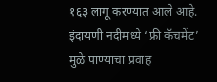१६३ लागू करण्यात आले आहे.
इंदायणी नदीमध्ये ‘फ्री कॅचमेंट’ मुळे पाण्याचा प्रवाह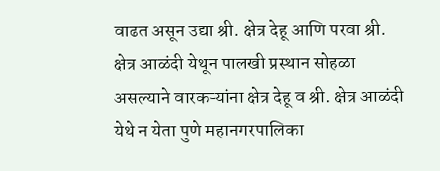वाढत असून उद्या श्री. क्षेत्र देहू आणि परवा श्री. क्षेत्र आळंदी येथून पालखी प्रस्थान सोहळा असल्याने वारकऱ्यांना क्षेत्र देहू व श्री. क्षेत्र आळंदी येथे न येता पुणे महानगरपालिका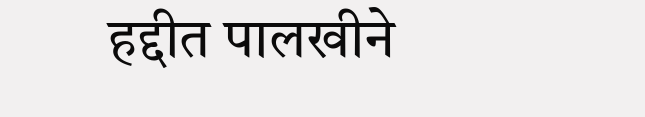हद्दीत पालखीने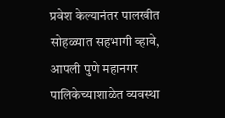प्रवेश केल्यानंतर पालखीत सोहळ्यात सहभागी व्हावे, आपली पुणे महानगर पालिकेच्याशाळेत व्यवस्था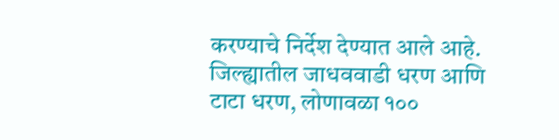करण्याचे निर्देश देण्यात आले आहे.
जिल्ह्यातील जाधववाडी धरण आणि टाटा धरण, लोणावळा १००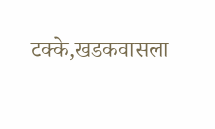टक्के,खडकवासला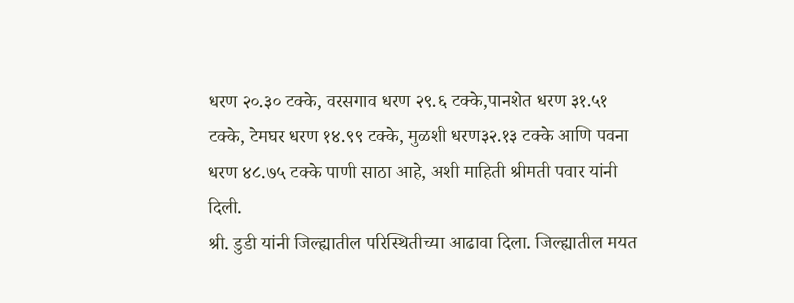धरण २०.३० टक्के, वरसगाव धरण २९.६ टक्के,पानशेत धरण ३१.५१ टक्के, टेमघर धरण १४.९९ टक्के, मुळशी धरण३२.१३ टक्के आणि पवना धरण ४८.७५ टक्के पाणी साठा आहे, अशी माहिती श्रीमती पवार यांनी दिली.
श्री. डुडी यांनी जिल्ह्यातील परिस्थितीच्या आढावा दिला. जिल्ह्यातील मयत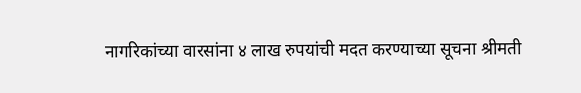नागरिकांच्या वारसांना ४ लाख रुपयांची मदत करण्याच्या सूचना श्रीमती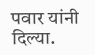पवार यांनी दिल्या.